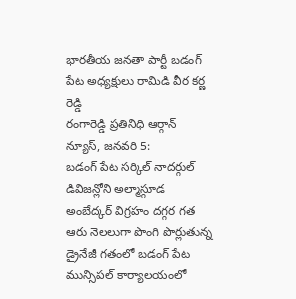భారతీయ జనతా పార్టీ బడంగ్ పేట అధ్యక్షులు రామిడి వీర కర్ణ రెడ్డి
రంగారెడ్డి ప్రతినిధి ఆర్గాన్ న్యూస్, జనవరి 5:
బడంగ్ పేట సర్కిల్ నాదర్గుల్ డివిజన్లోని అల్మాస్గూడ అంబేద్కర్ విగ్రహం దగ్గర గత ఆరు నెలలుగా పొంగి పొర్లుతున్న డ్రైనేజీ గతంలో బడంగ్ పేట మున్సిపల్ కార్యాలయంలో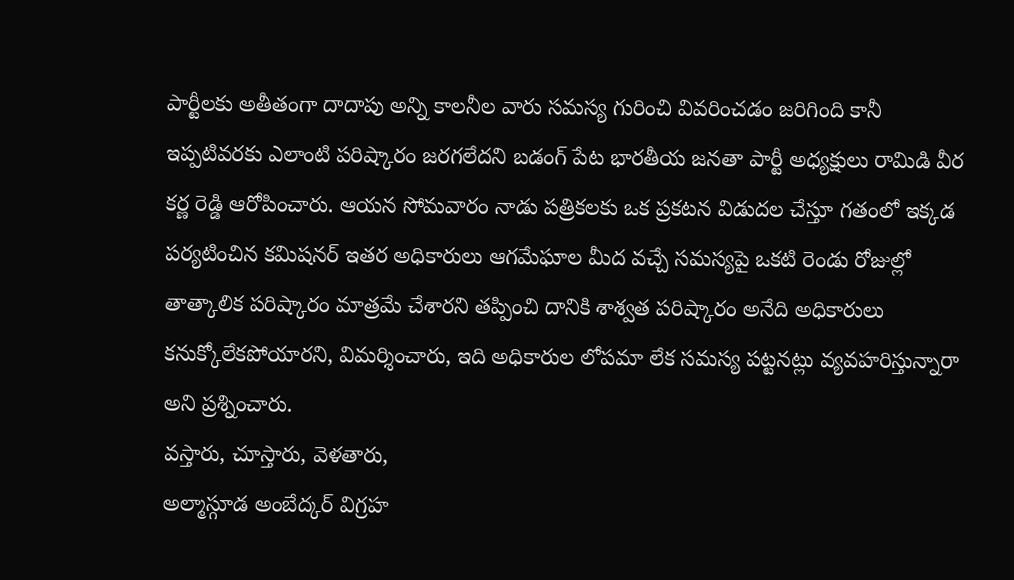పార్టీలకు అతీతంగా దాదాపు అన్ని కాలనీల వారు సమస్య గురించి వివరించడం జరిగింది కానీ ఇప్పటివరకు ఎలాంటి పరిష్కారం జరగలేదని బడంగ్ పేట భారతీయ జనతా పార్టీ అధ్యక్షులు రామిడి వీర కర్ణ రెడ్డి ఆరోపించారు. ఆయన సోమవారం నాడు పత్రికలకు ఒక ప్రకటన విడుదల చేస్తూ గతంలో ఇక్కడ పర్యటించిన కమిషనర్ ఇతర అధికారులు ఆగమేఘాల మీద వచ్చే సమస్యపై ఒకటి రెండు రోజుల్లో తాత్కాలిక పరిష్కారం మాత్రమే చేశారని తప్పించి దానికి శాశ్వత పరిష్కారం అనేది అధికారులు కనుక్కోలేకపోయారని, విమర్శించారు, ఇది అధికారుల లోపమా లేక సమస్య పట్టనట్లు వ్యవహరిస్తున్నారా అని ప్రశ్నించారు.
వస్తారు, చూస్తారు, వెళతారు,
అల్మాస్గూడ అంబేద్కర్ విగ్రహ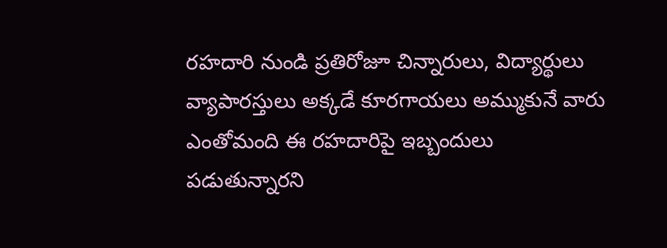రహదారి నుండి ప్రతిరోజూ చిన్నారులు, విద్యార్థులు వ్యాపారస్తులు అక్కడే కూరగాయలు అమ్ముకునే వారు ఎంతోమంది ఈ రహదారిపై ఇబ్బందులు పడుతున్నారని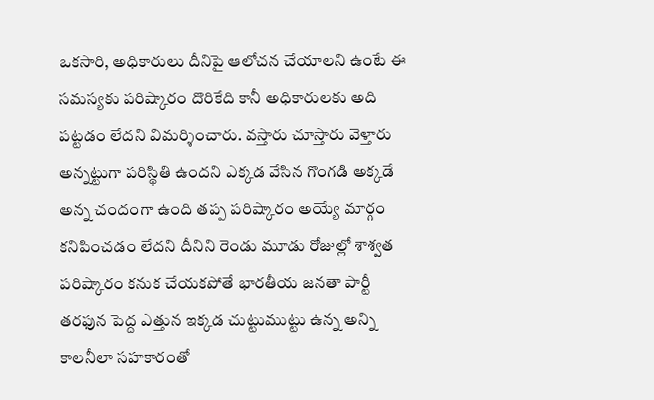ఒకసారి, అధికారులు దీనిపై ఆలోచన చేయాలని ఉంటే ఈ సమస్యకు పరిష్కారం దొరికేది కానీ అధికారులకు అది పట్టడం లేదని విమర్శించారు. వస్తారు చూస్తారు వెళ్తారు అన్నట్టుగా పరిస్థితి ఉందని ఎక్కడ వేసిన గొంగడి అక్కడే అన్న చందంగా ఉంది తప్ప పరిష్కారం అయ్యే మార్గం కనిపించడం లేదని దీనిని రెండు మూడు రోజుల్లో శాశ్వత పరిష్కారం కనుక చేయకపోతే భారతీయ జనతా పార్టీ తరఫున పెద్ద ఎత్తున ఇక్కడ చుట్టుముట్టు ఉన్న అన్ని కాలనీలా సహకారంతో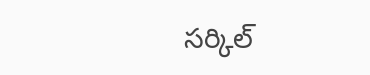సర్కిల్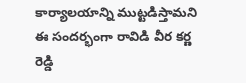కార్యాలయాన్ని ముట్టడిస్తామని ఈ సందర్భంగా రావిడి వీర కర్ణ రెడ్డి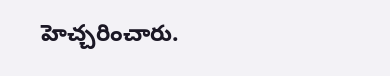హెచ్చరించారు.